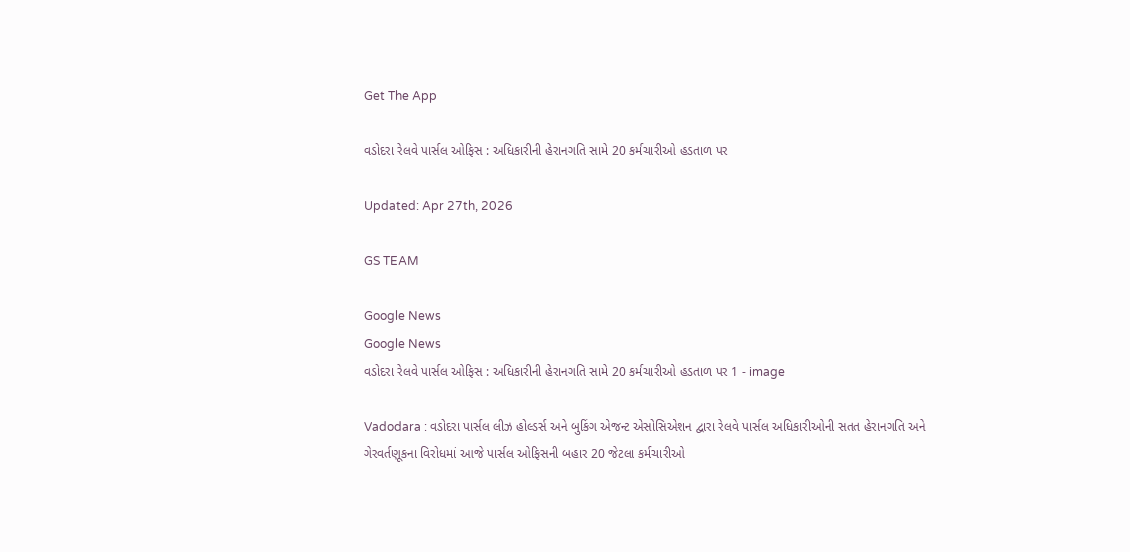Get The App

વડોદરા રેલવે પાર્સલ ઓફિસ : અધિકારીની હેરાનગતિ સામે 20 કર્મચારીઓ હડતાળ પર

Updated: Apr 27th, 2026

GS TEAM

Google News
Google News
વડોદરા રેલવે પાર્સલ ઓફિસ : અધિકારીની હેરાનગતિ સામે 20 કર્મચારીઓ હડતાળ પર 1 - image

Vadodara : વડોદરા પાર્સલ લીઝ હોલ્ડર્સ અને બુકિંગ એજન્ટ એસોસિએશન દ્વારા રેલવે પાર્સલ અધિકારીઓની સતત હેરાનગતિ અને ગેરવર્તણૂકના વિરોધમાં આજે પાર્સલ ઓફિસની બહાર 20 જેટલા કર્મચારીઓ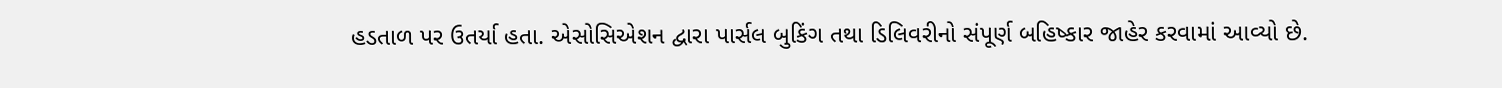હડતાળ પર ઉતર્યા હતા. એસોસિએશન દ્વારા પાર્સલ બુકિંગ તથા ડિલિવરીનો સંપૂર્ણ બહિષ્કાર જાહેર કરવામાં આવ્યો છે.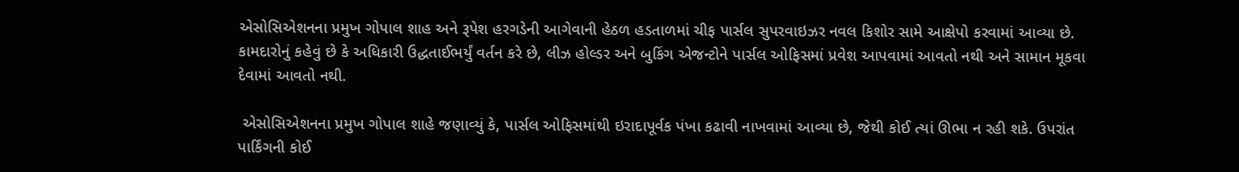એસોસિએશનના પ્રમુખ ગોપાલ શાહ અને રૂપેશ હરગડેની આગેવાની હેઠળ હડતાળમાં ચીફ પાર્સલ સુપરવાઇઝર નવલ કિશોર સામે આક્ષેપો કરવામાં આવ્યા છે. કામદારોનું કહેવું છે કે અધિકારી ઉદ્ધતાઈભર્યું વર્તન કરે છે, લીઝ હોલ્ડર અને બુકિંગ એજન્ટોને પાર્સલ ઓફિસમાં પ્રવેશ આપવામાં આવતો નથી અને સામાન મૂકવા દેવામાં આવતો નથી.

 એસોસિએશનના પ્રમુખ ગોપાલ શાહે જણાવ્યું કે, પાર્સલ ઓફિસમાંથી ઇરાદાપૂર્વક પંખા કઢાવી નાખવામાં આવ્યા છે, જેથી કોઈ ત્યાં ઊભા ન રહી શકે. ઉપરાંત પાર્કિંગની કોઈ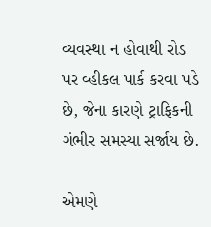વ્યવસ્થા ન હોવાથી રોડ પર વ્હીકલ પાર્ક કરવા પડે છે, જેના કારણે ટ્રાફિકની ગંભીર સમસ્યા સર્જાય છે.

એમણે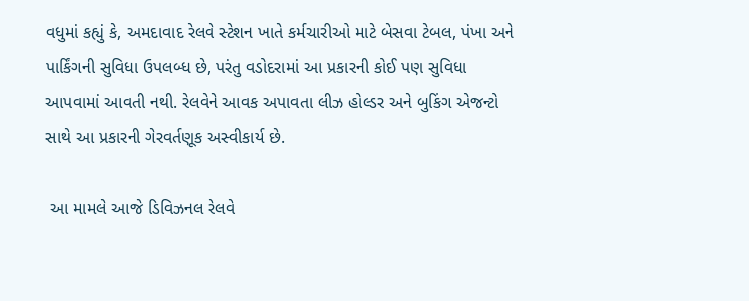વધુમાં કહ્યું કે, અમદાવાદ રેલવે સ્ટેશન ખાતે કર્મચારીઓ માટે બેસવા ટેબલ, પંખા અને પાર્કિંગની સુવિધા ઉપલબ્ધ છે, પરંતુ વડોદરામાં આ પ્રકારની કોઈ પણ સુવિધા આપવામાં આવતી નથી. રેલવેને આવક અપાવતા લીઝ હોલ્ડર અને બુકિંગ એજન્ટો સાથે આ પ્રકારની ગેરવર્તણૂક અસ્વીકાર્ય છે.

 આ મામલે આજે ડિવિઝનલ રેલવે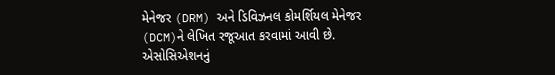મેનેજર (DRM) અને ડિવિઝનલ કોમર્શિયલ મેનેજર (DCM)ને લેખિત રજૂઆત કરવામાં આવી છે. એસોસિએશનનું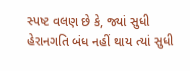સ્પષ્ટ વલણ છે કે, જ્યાં સુધી હેરાનગતિ બંધ નહીં થાય ત્યાં સુધી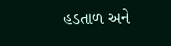હડતાળ અને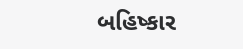બહિષ્કાર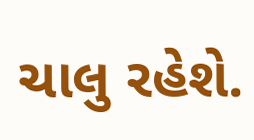ચાલુ રહેશે.